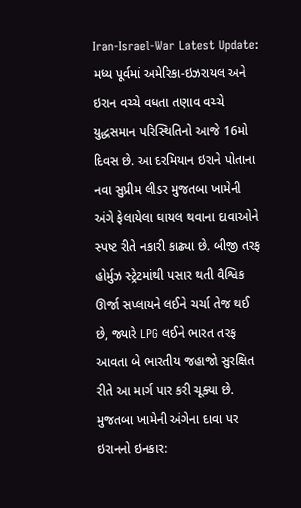Iran-Israel-War Latest Update: મધ્ય પૂર્વમાં અમેરિકા-ઇઝરાયલ અને ઇરાન વચ્ચે વધતા તણાવ વચ્ચે યુદ્ધસમાન પરિસ્થિતિનો આજે 16મો દિવસ છે. આ દરમિયાન ઇરાને પોતાના નવા સુપ્રીમ લીડર મુજતબા ખામેની અંગે ફેલાયેલા ઘાયલ થવાના દાવાઓને સ્પષ્ટ રીતે નકારી કાઢ્યા છે. બીજી તરફ હોર્મુઝ સ્ટ્રેટમાંથી પસાર થતી વૈશ્વિક ઊર્જા સપ્લાયને લઈને ચર્ચા તેજ થઈ છે, જ્યારે LPG લઈને ભારત તરફ આવતા બે ભારતીય જહાજો સુરક્ષિત રીતે આ માર્ગ પાર કરી ચૂક્યા છે.
મુજતબા ખામેની અંગેના દાવા પર ઇરાનનો ઇનકાર: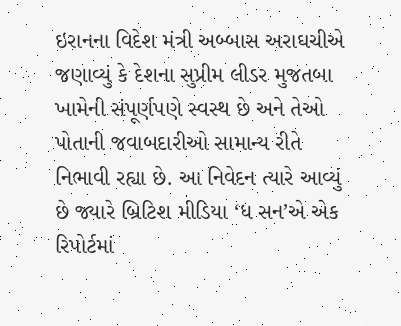ઇરાનના વિદેશ મંત્રી અબ્બાસ અરાઘચીએ જણાવ્યું કે દેશના સુપ્રીમ લીડર મુજતબા ખામેની સંપૂર્ણપણે સ્વસ્થ છે અને તેઓ પોતાની જવાબદારીઓ સામાન્ય રીતે નિભાવી રહ્યા છે. આ નિવેદન ત્યારે આવ્યું છે જ્યારે બ્રિટિશ મીડિયા ‘ધ સન’એ એક રિપોર્ટમાં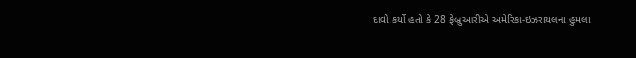દાવો કર્યો હતો કે 28 ફેબ્રુઆરીએ અમેરિકા-ઇઝરાયલના હુમલા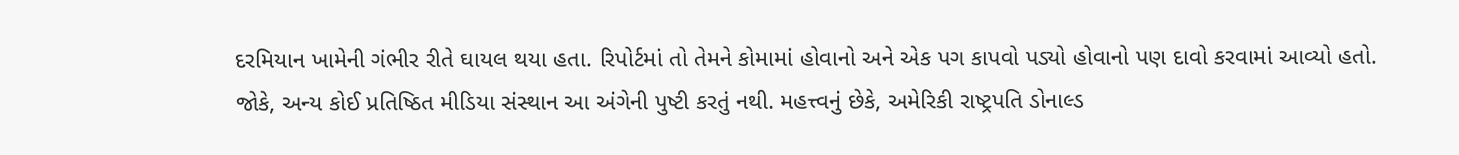દરમિયાન ખામેની ગંભીર રીતે ઘાયલ થયા હતા. રિપોર્ટમાં તો તેમને કોમામાં હોવાનો અને એક પગ કાપવો પડ્યો હોવાનો પણ દાવો કરવામાં આવ્યો હતો. જોકે, અન્ય કોઈ પ્રતિષ્ઠિત મીડિયા સંસ્થાન આ અંગેની પુષ્ટી કરતું નથી. મહત્ત્વનું છેકે, અમેરિકી રાષ્ટ્રપતિ ડોનાલ્ડ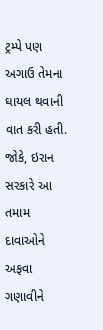ટ્રમ્પે પણ અગાઉ તેમના ઘાયલ થવાની વાત કરી હતી. જોકે, ઇરાન સરકારે આ તમામ દાવાઓને અફવા ગણાવીને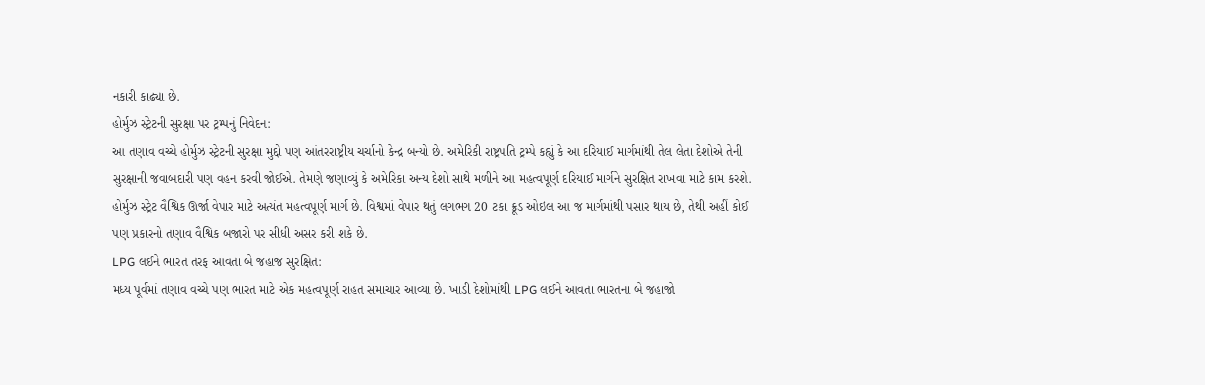નકારી કાઢ્યા છે.
હોર્મુઝ સ્ટ્રેટની સુરક્ષા પર ટ્રમ્પનું નિવેદન:
આ તણાવ વચ્ચે હોર્મુઝ સ્ટ્રેટની સુરક્ષા મુદ્દો પણ આંતરરાષ્ટ્રીય ચર્ચાનો કેન્દ્ર બન્યો છે. અમેરિકી રાષ્ટ્રપતિ ટ્રમ્પે કહ્યું કે આ દરિયાઈ માર્ગમાંથી તેલ લેતા દેશોએ તેની સુરક્ષાની જવાબદારી પણ વહન કરવી જોઈએ. તેમણે જણાવ્યું કે અમેરિકા અન્ય દેશો સાથે મળીને આ મહત્વપૂર્ણ દરિયાઈ માર્ગને સુરક્ષિત રાખવા માટે કામ કરશે. હોર્મુઝ સ્ટ્રેટ વૈશ્વિક ઊર્જા વેપાર માટે અત્યંત મહત્વપૂર્ણ માર્ગ છે. વિશ્વમાં વેપાર થતું લગભગ 20 ટકા ક્રૂડ ઓઇલ આ જ માર્ગમાંથી પસાર થાય છે, તેથી અહીં કોઈ પણ પ્રકારનો તણાવ વૈશ્વિક બજારો પર સીધી અસર કરી શકે છે.
LPG લઈને ભારત તરફ આવતા બે જહાજ સુરક્ષિત:
મધ્ય પૂર્વમાં તણાવ વચ્ચે પણ ભારત માટે એક મહત્વપૂર્ણ રાહત સમાચાર આવ્યા છે. ખાડી દેશોમાંથી LPG લઈને આવતા ભારતના બે જહાજો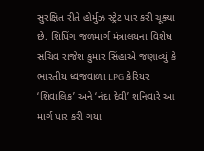સુરક્ષિત રીતે હોર્મુઝ સ્ટ્રેટ પાર કરી ચૂક્યા છે. શિપિંગ જળમાર્ગ મંત્રાલયના વિશેષ સચિવ રાજેશ કુમાર સિંહાએ જણાવ્યું કે ભારતીય ધ્વજવાળા LPG કેરિયર ‘શિવાલિક’ અને ‘નંદા દેવી’ શનિવારે આ માર્ગ પાર કરી ગયા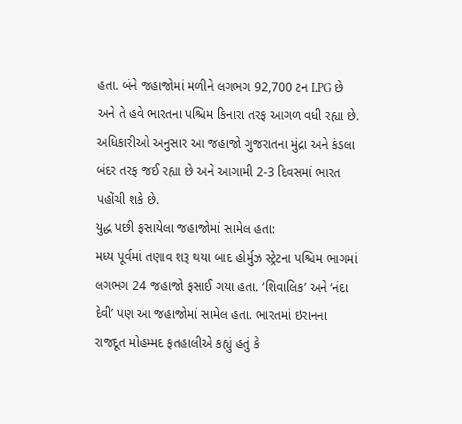હતા. બંને જહાજોમાં મળીને લગભગ 92,700 ટન LPG છે અને તે હવે ભારતના પશ્ચિમ કિનારા તરફ આગળ વધી રહ્યા છે. અધિકારીઓ અનુસાર આ જહાજો ગુજરાતના મુંદ્રા અને કંડલા બંદર તરફ જઈ રહ્યા છે અને આગામી 2-3 દિવસમાં ભારત પહોંચી શકે છે.
યુદ્ધ પછી ફસાયેલા જહાજોમાં સામેલ હતા:
મધ્ય પૂર્વમાં તણાવ શરૂ થયા બાદ હોર્મુઝ સ્ટ્રેટના પશ્ચિમ ભાગમાં લગભગ 24 જહાજો ફસાઈ ગયા હતા. ‘શિવાલિક’ અને ‘નંદા દેવી’ પણ આ જહાજોમાં સામેલ હતા. ભારતમાં ઇરાનના રાજદૂત મોહમ્મદ ફતહાલીએ કહ્યું હતું કે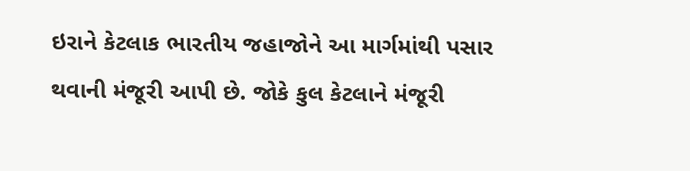ઇરાને કેટલાક ભારતીય જહાજોને આ માર્ગમાંથી પસાર થવાની મંજૂરી આપી છે. જોકે કુલ કેટલાને મંજૂરી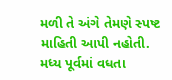મળી તે અંગે તેમણે સ્પષ્ટ માહિતી આપી નહોતી.
મધ્ય પૂર્વમાં વધતા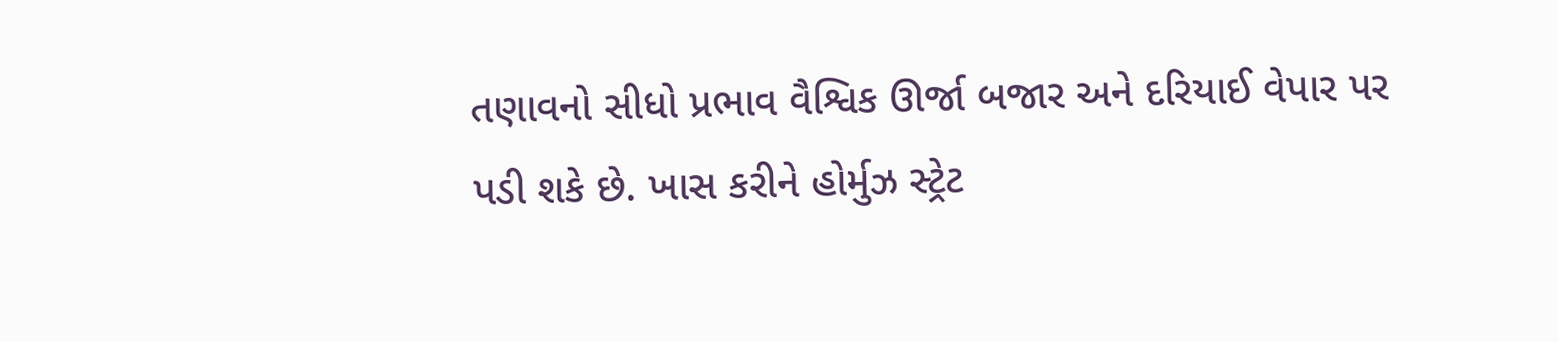તણાવનો સીધો પ્રભાવ વૈશ્વિક ઊર્જા બજાર અને દરિયાઈ વેપાર પર પડી શકે છે. ખાસ કરીને હોર્મુઝ સ્ટ્રેટ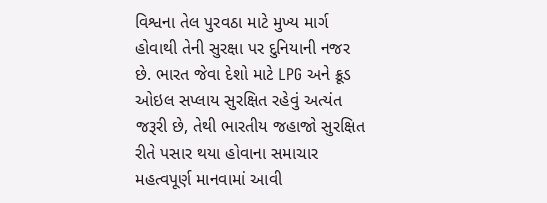વિશ્વના તેલ પુરવઠા માટે મુખ્ય માર્ગ હોવાથી તેની સુરક્ષા પર દુનિયાની નજર છે. ભારત જેવા દેશો માટે LPG અને ક્રૂડ ઓઇલ સપ્લાય સુરક્ષિત રહેવું અત્યંત જરૂરી છે, તેથી ભારતીય જહાજો સુરક્ષિત રીતે પસાર થયા હોવાના સમાચાર મહત્વપૂર્ણ માનવામાં આવી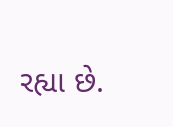રહ્યા છે.